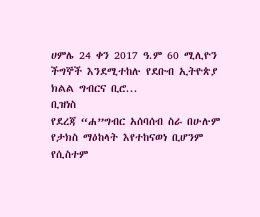ሀምሌ 24 ቀን 2017 ዓ.ም 60 ሚሊዮን ችግኞች እንደሚተከሉ የደቡብ ኢትዮጵያ ክልል ግብርና ቢሮ...
ቢዝነስ
የደረጃ “ሐ”ግብር አሰባሰብ ስራ በሁሉም የታክስ ማዕከላት እየተከናወነ ቢሆንም የሲስተም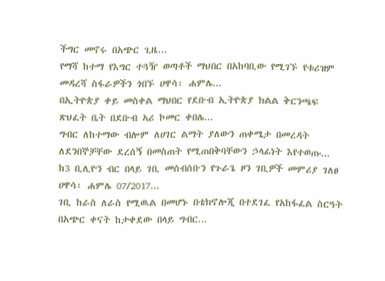ችግር መኖሩ በአጭር ጊዜ...
የማሻ ከተማ የእግር ተጓዥ ወጣቶች ማህበር በአከባቢው የሚገኙ የቱሪዝም መዳረሻ ስፋራዎችን ጎበኙ ሀዋሳ፡ ሐምሌ...
በኢትዮጵያ ቀይ መስቀል ማህበር የደቡብ ኢትዮጵያ ክልል ቅርንጫፍ ጽህፈት ቤት በደቡብ ኣሪ ኮመር ቀበሌ...
ግብር ለከተማው ብሎም ለሀገር ልማት ያለውን ጠቀሜታ በመረዳት ለደንበኞቻቸው ደረሰኝ በመስጠት የሚጠበቅባቸውን ኃላፊነት እየተወጡ...
ከ3 ቢሊዮን ብር በላይ ገቢ መሰብሰቡን የጉራጌ ዞን ገቢዎች መምሪያ ገለፀ ሀዋሳ፡ ሐምሌ 07/2017...
ገቢ ከራስ ለራስ የሚዉል በመሆኑ በቴክኖሎጂ በተደገፈ የአከፋፈል ስርዓት በአጭር ቀናት ከታቀደው በላይ ግብር...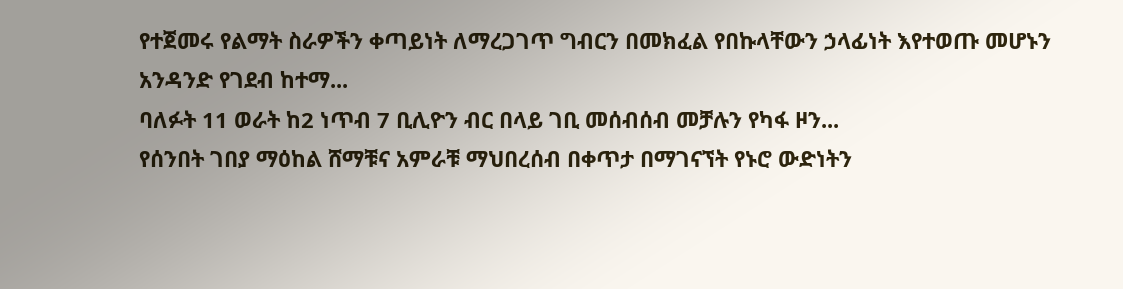የተጀመሩ የልማት ስራዎችን ቀጣይነት ለማረጋገጥ ግብርን በመክፈል የበኩላቸውን ኃላፊነት እየተወጡ መሆኑን አንዳንድ የገደብ ከተማ...
ባለፉት 11 ወራት ከ2 ነጥብ 7 ቢሊዮን ብር በላይ ገቢ መሰብሰብ መቻሉን የካፋ ዞን...
የሰንበት ገበያ ማዕከል ሸማቹና አምራቹ ማህበረሰብ በቀጥታ በማገናኘት የኑሮ ውድነትን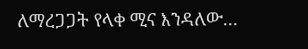ለማረጋጋት የላቀ ሚና እንዳለው...